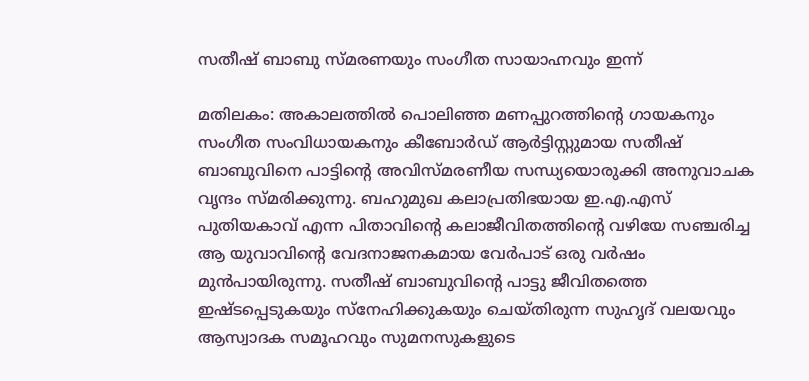സതീഷ് ബാബു സ്മരണയും സംഗീത സായാഹ്നവും ഇന്ന്

മതിലകം: അകാലത്തിൽ പൊലിഞ്ഞ മണപ്പുറത്തിന്‍റെ ഗായകനും സംഗീത സംവിധായകനും കീബോർഡ് ആർട്ടിസ്റ്റുമായ സതീഷ് ബാബുവിനെ പാട്ടിന്‍റെ അവിസ്മരണീയ സന്ധ്യയൊരുക്കി അനുവാചക വൃന്ദം സ്മരിക്കുന്നു. ബഹുമുഖ കലാപ്രതിഭയായ ഇ.എ.എസ് പുതിയകാവ് എന്ന പിതാവിന്‍റെ കലാജീവിതത്തിന്‍റെ വഴിയേ സഞ്ചരിച്ച ആ യുവാവിന്‍റെ വേദനാജനകമായ വേർപാട് ഒരു വർഷം മുൻപായിരുന്നു. സതീഷ് ബാബുവിന്‍റെ പാട്ടു ജീവിതത്തെ ഇഷ്ടപ്പെടുകയും സ്നേഹിക്കുകയും ചെയ്തിരുന്ന സുഹൃദ് വലയവും ആസ്വാദക സമൂഹവും സുമനസുകളുടെ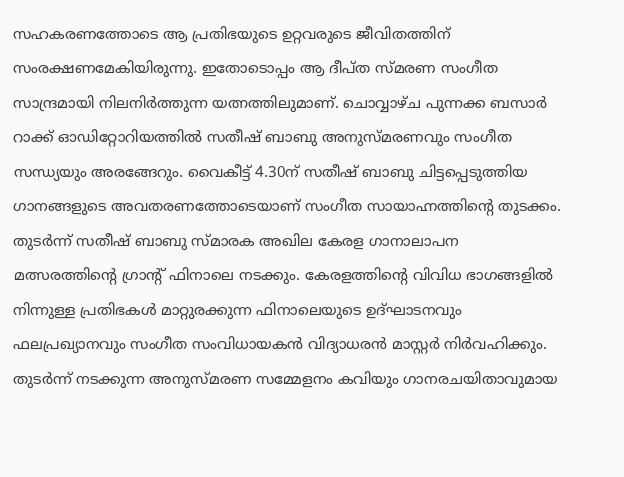സഹകരണത്തോടെ ആ പ്രതിഭയുടെ ഉറ്റവരുടെ ജീവിതത്തിന് സംരക്ഷണമേകിയിരുന്നു. ഇതോടൊപ്പം ആ ദീപ്ത സ്മരണ സംഗീത സാന്ദ്രമായി നിലനിർത്തുന്ന യത്നത്തിലുമാണ്. ചൊവ്വാഴ്ച പുന്നക്ക ബസാർ റാക്ക് ഓഡിറ്റോറിയത്തിൽ സതീഷ് ബാബു അനുസ്മരണവും സംഗീത സന്ധ്യയും അരങ്ങേറും. വൈകീട്ട് 4.30ന് സതീഷ് ബാബു ചിട്ടപ്പെടുത്തിയ ഗാനങ്ങളുടെ അവതരണത്തോടെയാണ് സംഗീത സായാഹ്നത്തിന്‍റെ തുടക്കം. തുടർന്ന് സതീഷ് ബാബു സ്മാരക അഖില കേരള ഗാനാലാപന മത്സരത്തിന്‍റെ ഗ്രാന്‍റ് ഫിനാലെ നടക്കും. കേരളത്തിന്‍റെ വിവിധ ഭാഗങ്ങളിൽ നിന്നുള്ള പ്രതിഭകൾ മാറ്റുരക്കുന്ന ഫിനാലെയുടെ ഉദ്ഘാടനവും ഫലപ്രഖ്യാനവും സംഗീത സംവിധായകൻ വിദ്യാധരൻ മാസ്റ്റർ നിർവഹിക്കും. തുടർന്ന് നടക്കുന്ന അനുസ്മരണ സമ്മേളനം കവിയും ഗാനരചയിതാവുമായ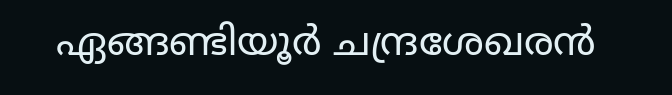ഏങ്ങണ്ടിയൂർ ചന്ദ്രശേഖരൻ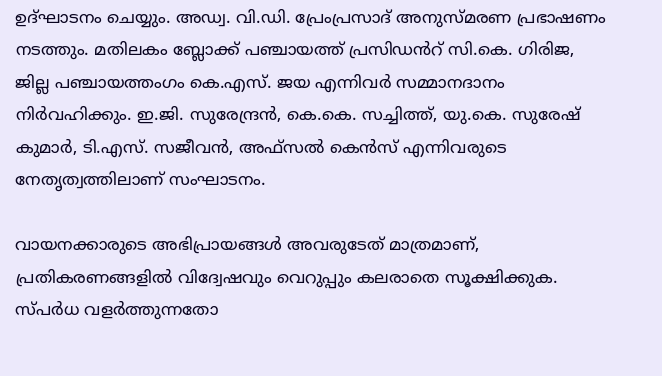ഉദ്ഘാടനം ചെയ്യും. അഡ്വ. വി.ഡി. പ്രേംപ്രസാദ് അനുസ്മരണ പ്രഭാഷണം നടത്തും. മതിലകം ബ്ലോക്ക് പഞ്ചായത്ത് പ്രസിഡൻറ് സി.കെ. ഗിരിജ, ജില്ല പഞ്ചായത്തംഗം കെ.എസ്. ജയ എന്നിവർ സമ്മാനദാനം നിർവഹിക്കും. ഇ.ജി. സുരേന്ദ്രൻ, കെ.കെ. സച്ചിത്ത്, യു.കെ. സുരേഷ് കുമാർ, ടി.എസ്. സജീവൻ, അഫ്സൽ കെൻസ് എന്നിവരുടെ നേതൃത്വത്തിലാണ് സംഘാടനം.

വായനക്കാരുടെ അഭിപ്രായങ്ങള്‍ അവരുടേത് മാത്രമാണ്, പ്രതികരണങ്ങളിൽ വിദ്വേഷവും വെറുപ്പും കലരാതെ സൂക്ഷിക്കുക. സ്പർധ വളർത്തുന്നതോ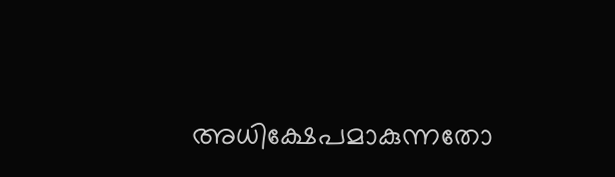അധിക്ഷേപമാകുന്നതോ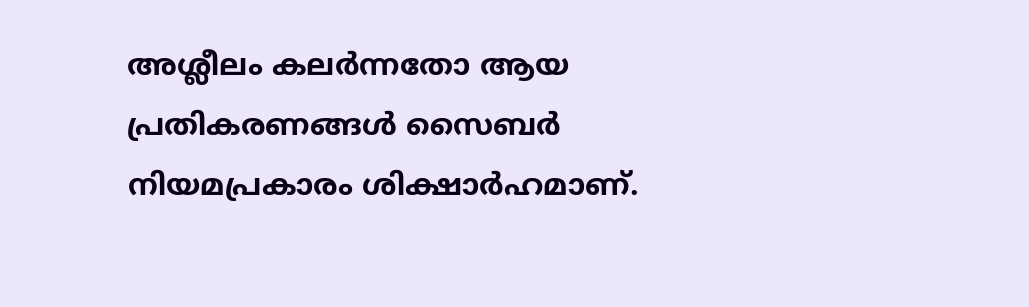അശ്ലീലം കലർന്നതോ ആയ പ്രതികരണങ്ങൾ സൈബർ നിയമപ്രകാരം ശിക്ഷാർഹമാണ്.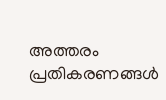അത്തരം പ്രതികരണങ്ങൾ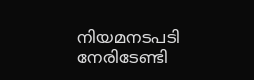നിയമനടപടി നേരിടേണ്ടി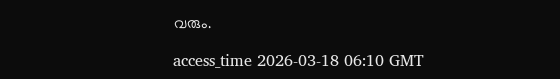വരും.

access_time 2026-03-18 06:10 GMT